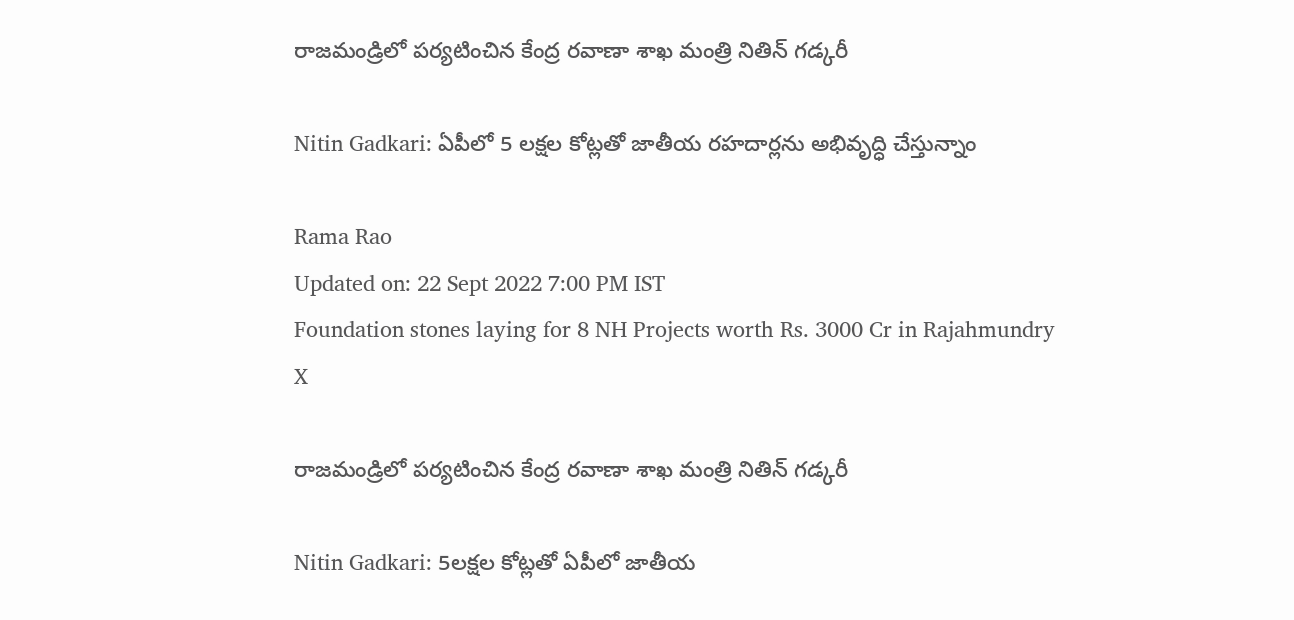రాజమండ్రిలో పర్యటించిన కేంద్ర రవాణా శాఖ మంత్రి నితిన్ గడ్కరీ

Nitin Gadkari: ఏపీలో 5 లక్షల కోట్లతో జాతీయ రహదార్లను అభివృద్ధి చేస్తున్నాం

Rama Rao
Updated on: 22 Sept 2022 7:00 PM IST
Foundation stones laying for 8 NH Projects worth Rs. 3000 Cr in Rajahmundry
X

రాజమండ్రిలో పర్యటించిన కేంద్ర రవాణా శాఖ మంత్రి నితిన్ గడ్కరీ

Nitin Gadkari: 5లక్షల కోట్లతో ఏపీలో జాతీయ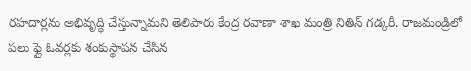రహదార్లను అభివృద్ధి చేస్తున్నామని తెలిపారు కేంద్ర రవాణా శాఖ మంత్రి నితిన్ గడ్కరీ. రాజమండ్రిలో పలు ఫ్లై ఓవర్లకు శంకుస్థాపన చేసిన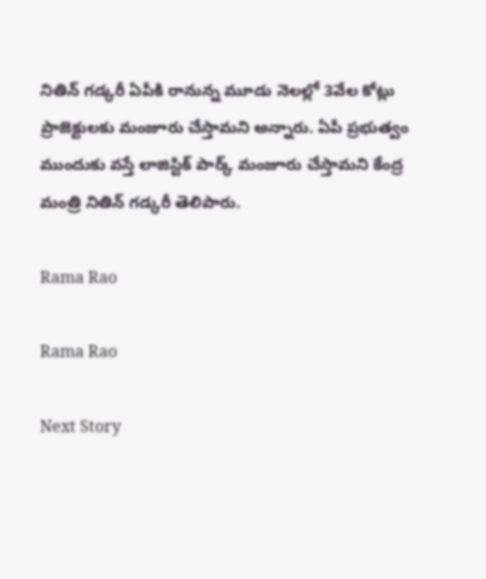నితిన్ గడ్కరీ ఏపీకి రానున్న మూడు నెలల్లో 3వేల కోట్లు ప్రాజెక్టులకు మంజూరు చేస్తామని అన్నారు. ఏపీ ప్రభుత్వం ముందుకు వస్తే లాజిస్టిక్ పార్క్ మంజూరు చేస్తామని కేంద్ర మంత్రి నితిన్ గడ్కరీ తెలిపారు.

Rama Rao

Rama Rao

Next Story